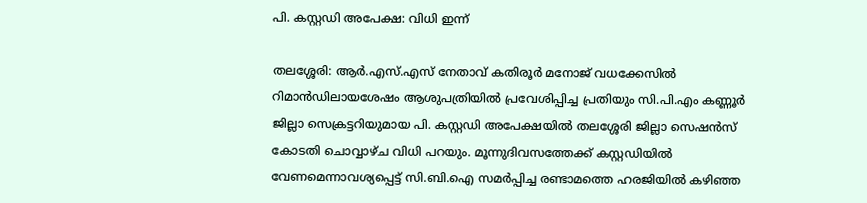പി. കസ്റ്റഡി അപേക്ഷ: വിധി ഇന്ന്

തലശ്ശേരി: ആര്‍.എസ്.എസ് നേതാവ് കതിരൂര്‍ മനോജ് വധക്കേസില്‍ റിമാന്‍ഡിലായശേഷം ആശുപത്രിയില്‍ പ്രവേശിപ്പിച്ച പ്രതിയും സി.പി.എം കണ്ണൂര്‍ ജില്ലാ സെക്രട്ടറിയുമായ പി. കസ്റ്റഡി അപേക്ഷയില്‍ തലശ്ശേരി ജില്ലാ സെഷന്‍സ് കോടതി ചൊവ്വാഴ്ച വിധി പറയും. മൂന്നുദിവസത്തേക്ക് കസ്റ്റഡിയില്‍ വേണമെന്നാവശ്യപ്പെട്ട് സി.ബി.ഐ സമര്‍പ്പിച്ച രണ്ടാമത്തെ ഹരജിയില്‍ കഴിഞ്ഞ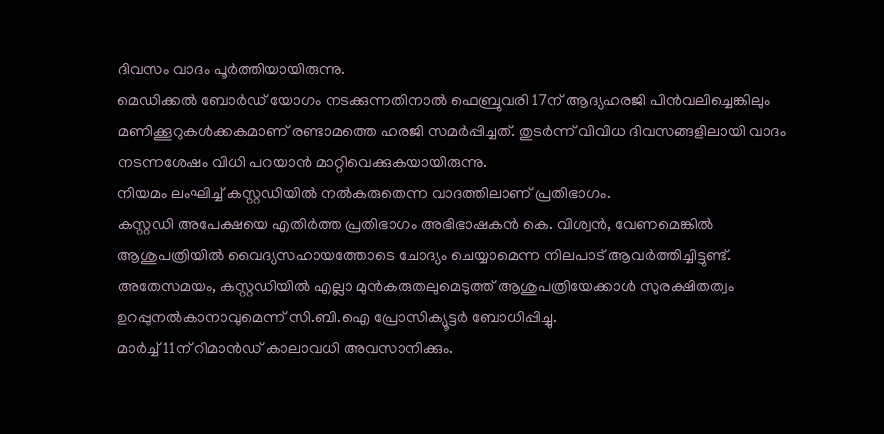ദിവസം വാദം പൂര്‍ത്തിയായിരുന്നു.
മെഡിക്കല്‍ ബോര്‍ഡ് യോഗം നടക്കുന്നതിനാല്‍ ഫെബ്രുവരി 17ന് ആദ്യഹരജി പിന്‍വലിച്ചെങ്കിലും മണിക്കൂറുകള്‍ക്കകമാണ് രണ്ടാമത്തെ ഹരജി സമര്‍പ്പിച്ചത്. തുടര്‍ന്ന് വിവിധ ദിവസങ്ങളിലായി വാദം നടന്നശേഷം വിധി പറയാന്‍ മാറ്റിവെക്കുകയായിരുന്നു.
നിയമം ലംഘിച്ച് കസ്റ്റഡിയില്‍ നല്‍കരുതെന്ന വാദത്തിലാണ് പ്രതിഭാഗം.
കസ്റ്റഡി അപേക്ഷയെ എതിര്‍ത്ത പ്രതിഭാഗം അഭിഭാഷകന്‍ കെ. വിശ്വന്‍, വേണമെങ്കില്‍ ആശുപത്രിയില്‍ വൈദ്യസഹായത്തോടെ ചോദ്യം ചെയ്യാമെന്ന നിലപാട് ആവര്‍ത്തിച്ചിട്ടുണ്ട്. അതേസമയം, കസ്റ്റഡിയില്‍ എല്ലാ മുന്‍കരുതലുമെടുത്ത് ആശുപത്രിയേക്കാള്‍ സുരക്ഷിതത്വം ഉറപ്പുനല്‍കാനാവുമെന്ന് സി.ബി.ഐ പ്രോസിക്യൂട്ടര്‍ ബോധിപ്പിച്ചു.
മാര്‍ച്ച് 11ന് റിമാന്‍ഡ് കാലാവധി അവസാനിക്കും.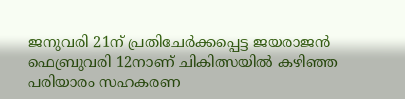ജനുവരി 21ന് പ്രതിചേര്‍ക്കപ്പെട്ട ജയരാജന്‍ ഫെബ്രുവരി 12നാണ് ചികിത്സയില്‍ കഴിഞ്ഞ പരിയാരം സഹകരണ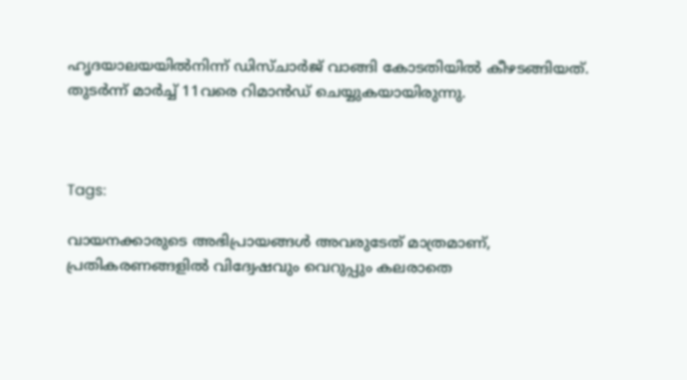ഹൃദയാലയയില്‍നിന്ന് ഡിസ്ചാര്‍ജ് വാങ്ങി കോടതിയില്‍ കീഴടങ്ങിയത്. തുടര്‍ന്ന് മാര്‍ച്ച് 11വരെ റിമാന്‍ഡ് ചെയ്യുകയായിരുന്നു.



Tags:

വായനക്കാരുടെ അഭിപ്രായങ്ങള്‍ അവരുടേത് മാത്രമാണ്, പ്രതികരണങ്ങളിൽ വിദ്വേഷവും വെറുപ്പും കലരാതെ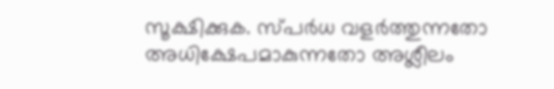സൂക്ഷിക്കുക. സ്പർധ വളർത്തുന്നതോ അധിക്ഷേപമാകുന്നതോ അശ്ലീലം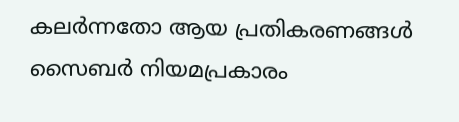കലർന്നതോ ആയ പ്രതികരണങ്ങൾ സൈബർ നിയമപ്രകാരം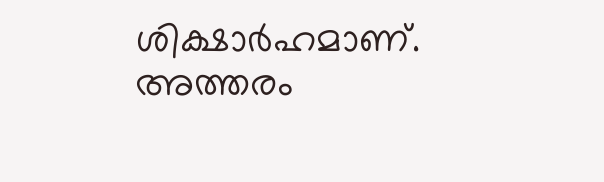ശിക്ഷാർഹമാണ്. അത്തരം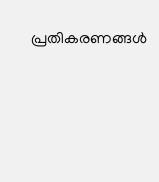പ്രതികരണങ്ങൾ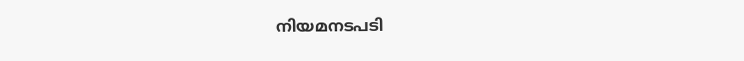നിയമനടപടി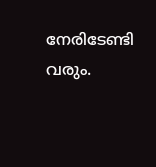നേരിടേണ്ടി വരും.